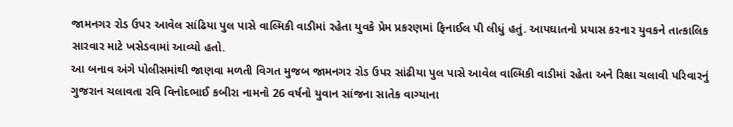જામનગર રોડ ઉપર આવેલ સાંઢિયા પુલ પાસે વાલ્મિકી વાડીમાં રહેતા યુવકે પ્રેમ પ્રકરણમાં ફિનાઈલ પી લીધું હતું. આપઘાતનો પ્રયાસ કરનાર યુવકને તાત્કાલિક સારવાર માટે ખસેડવામાં આવ્યો હતો.
આ બનાવ અંગે પોલીસમાંથી જાણવા મળતી વિગત મુજબ જામનગર રોડ ઉપર સાંઢીયા પુલ પાસે આવેલ વાલ્મિકી વાડીમાં રહેતા અને રિક્ષા ચલાવી પરિવારનું ગુજરાન ચલાવતા રવિ વિનોદભાઈ કબીરા નામનો 26 વર્ષનો યુવાન સાંજના સાતેક વાગ્યાના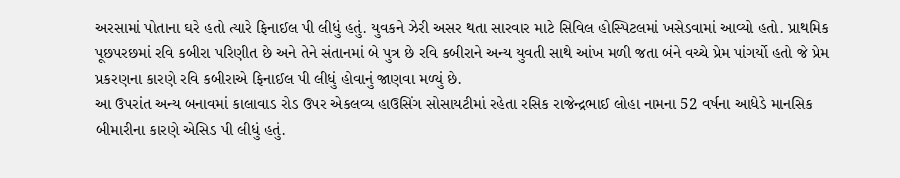અરસામાં પોતાના ઘરે હતો ત્યારે ફિનાઈલ પી લીધું હતું. યુવકને ઝેરી અસર થતા સારવાર માટે સિવિલ હોસ્પિટલમાં ખસેડવામાં આવ્યો હતો. પ્રાથમિક પૂછપરછમાં રવિ કબીરા પરિણીત છે અને તેને સંતાનમાં બે પુત્ર છે રવિ કબીરાને અન્ય યુવતી સાથે આંખ મળી જતા બંને વચ્ચે પ્રેમ પાંગર્યો હતો જે પ્રેમ પ્રકરણના કારણે રવિ કબીરાએ ફિનાઈલ પી લીધું હોવાનું જાણવા મળ્યું છે.
આ ઉપરાંત અન્ય બનાવમાં કાલાવાડ રોડ ઉપર એકલવ્ય હાઉસિંગ સોસાયટીમાં રહેતા રસિક રાજેન્દ્રભાઈ લોહા નામના 52 વર્ષના આધેડે માનસિક બીમારીના કારણે એસિડ પી લીધું હતું.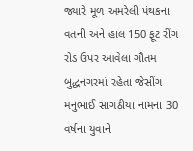જ્યારે મૂળ અમરેલી પંથકના વતની અને હાલ 150 ફૂટ રીંગ રોડ ઉપર આવેલા ગૌતમ બુદ્ધનગરમાં રહેતા જેસીંગ મનુભાઈ સાગઠીયા નામના 30 વર્ષના યુવાને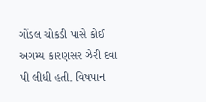ગોંડલ ચોકડી પાસે કોઈ અગમ્ય કારણસર ઝેરી દવા પી લીધી હતી. વિષપાન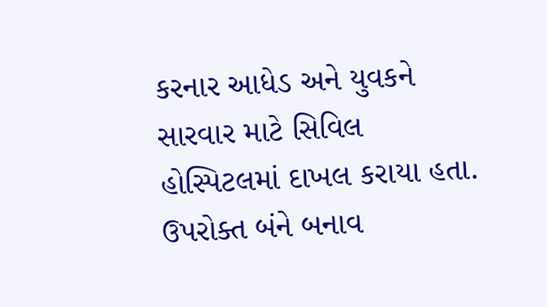કરનાર આધેડ અને યુવકને સારવાર માટે સિવિલ હોસ્પિટલમાં દાખલ કરાયા હતા. ઉપરોક્ત બંને બનાવ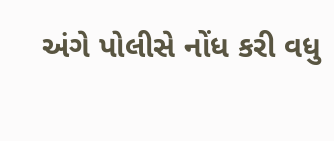અંગે પોલીસે નોંધ કરી વધુ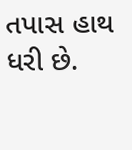તપાસ હાથ ધરી છે.